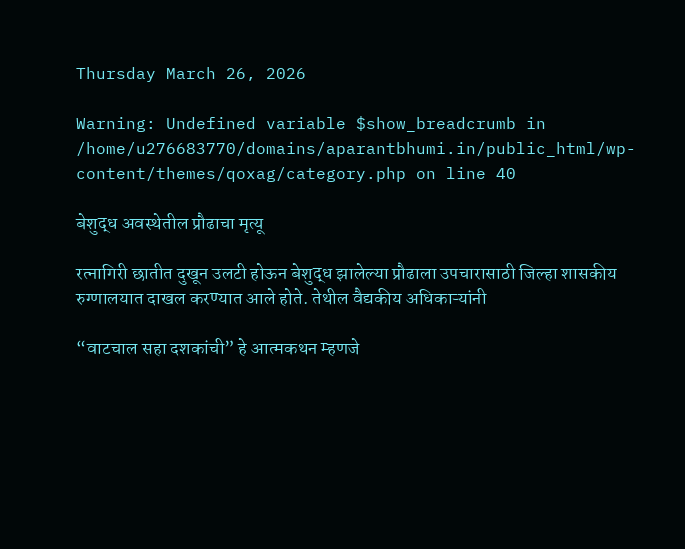Thursday March 26, 2026

Warning: Undefined variable $show_breadcrumb in /home/u276683770/domains/aparantbhumi.in/public_html/wp-content/themes/qoxag/category.php on line 40

बेशुद्ध अवस्थेतील प्रौढाचा मृत्यू

रत्नागिरी छातीत दुखून उलटी होऊन बेशुद्ध झालेल्या प्रौढाला उपचारासाठी जिल्हा शासकीय रुग्णालयात दाखल करण्यात आले होते. तेथील वैद्यकीय अधिकाऱ्यांनी

“वाटचाल सहा दशकांची” हे आत्मकथन म्हणजे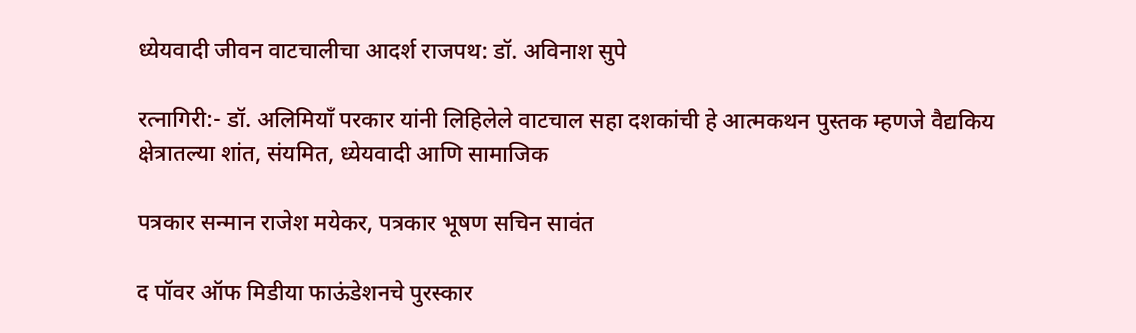ध्येयवादी जीवन वाटचालीचा आदर्श राजपथ: डॉ. अविनाश सुपे

रत्नागिरी:- डॉ. अलिमियाँ परकार यांनी लिहिलेले वाटचाल सहा दशकांची हे आत्मकथन पुस्तक म्हणजे वैद्यकिय क्षेत्रातल्या शांत, संयमित, ध्येयवादी आणि सामाजिक

पत्रकार सन्मान राजेश मयेकर, पत्रकार भूषण सचिन सावंत

द पॉवर ऑफ मिडीया फाऊंडेशनचे पुरस्कार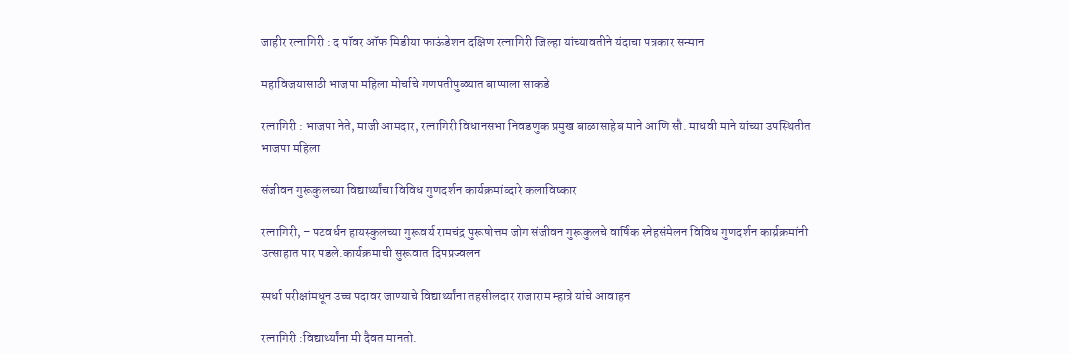जाहीर रत्नागिरी : द पॉवर ऑफ मिडीया फाऊंडेशन दक्षिण रत्नागिरी जिल्हा यांच्यावतीने यंदाचा पत्रकार सन्मान

महाविजयासाठी भाजपा महिला मोर्चाचे गणपतीपुळ्यात बाप्पाला साकडे

रत्नागिरी : भाजपा नेते, माजी आमदार, रत्नागिरी विधानसभा निवडणुक प्रमुख बाळासाहेब माने आणि सौ. माधवी माने यांच्या उपस्थितीत भाजपा महिला

संजीवन गुरूकुलच्या विद्यार्थ्यांचा विविध गुणदर्शन कार्यक्रमांव्दारे कलाविष्कार

रत्नागिरी, – पटवर्धन हायस्कुलच्या गुरूवर्य रामचंद्र पुरूषोत्तम जोग संजीवन गुरूकुलचे वार्षिक स्नेहसंमेलन विविध गुणदर्शन कार्य्रक्रमांनी उत्साहात पार पडले.कार्यक्रमाची सुरूवात दिपप्रज्वलन

स्पर्धा परीक्षांमधून उच्च पदावर जाण्याचे विद्यार्थ्यांना तहसीलदार राजाराम म्हात्रे यांचे आवाहन

रत्नागिरी :विद्यार्थ्यांना मी दैवत मानतो.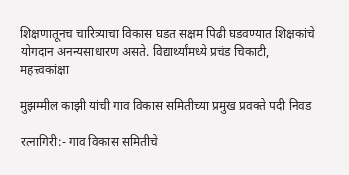शिक्षणातूनच चारित्र्याचा विकास घडत सक्षम पिढी घडवण्यात शिक्षकांचे योगदान अनन्यसाधारण असते. विद्यार्थ्यांमध्ये प्रचंड चिकाटी, महत्त्वकांक्षा

मुझम्मील काझी यांची गाव विकास समितीच्या प्रमुख प्रवक्ते पदी निवड

रत्नागिरी:- गाव विकास समितीचे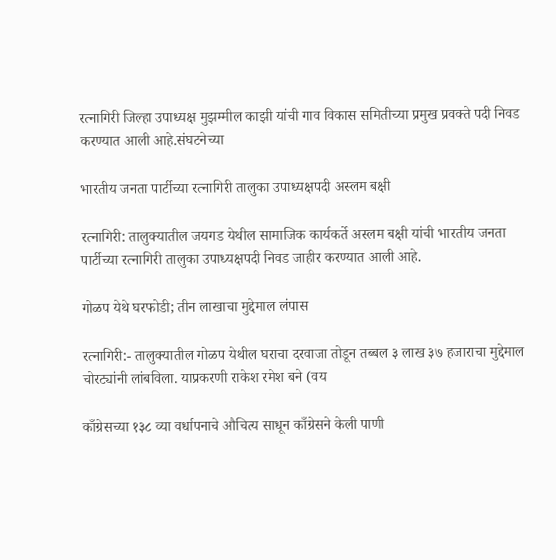रत्नागिरी जिल्हा उपाध्यक्ष मुझम्मील काझी यांची गाव विकास समितीच्या प्रमुख प्रवक्ते पदी निवड करण्यात आली आहे.संघटनेच्या

भारतीय जनता पार्टीच्या रत्नागिरी तालुका उपाध्यक्षपदी अस्लम बक्षी

रत्नागिरी: तालुक्यातील जयगड येथील सामाजिक कार्यकर्ते अस्लम बक्षी यांची भारतीय जनता पार्टीच्या रत्नागिरी तालुका उपाध्यक्षपदी निवड जाहीर करण्यात आली आहे.

गोळप येथे घरफोडी; तीन लाखाचा मुद्देमाल लंपास

रत्नागिरी:- तालुक्यातील गोळप येथील घराचा दरवाजा तोडून तब्बल ३ लाख ३७ हजाराचा मुद्देमाल चोरट्यांनी लांबविला. याप्रकरणी राकेश रमेश बने (वय

काँग्रेसच्या १३८ व्या वर्धापनाचे औचित्य साधून काँग्रेसने केली पाणी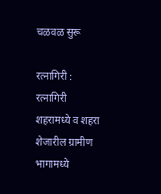चळवळ सुरू

रत्नागिरी : रत्नागिरी शहरामध्ये व शहरा शेजारील ग्रामीण भागामध्ये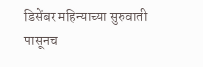डिसेंबर महिन्याच्या सुरुवाती पासूनच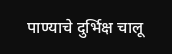पाण्याचे दुर्भिक्ष चालू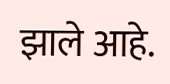झाले आहे.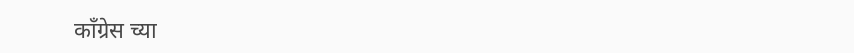काँग्रेस च्या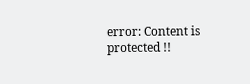error: Content is protected !!